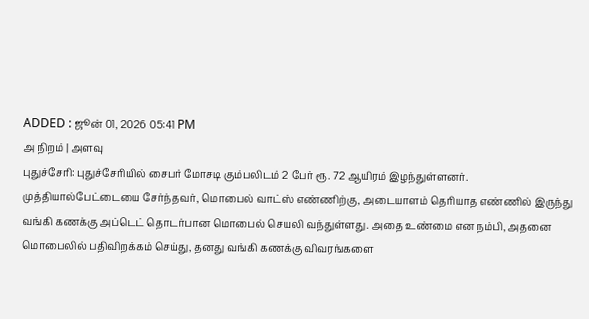ADDED : ஜூன் 01, 2026 05:41 PM
அ நிறம் | அளவு
புதுச்சேரி: புதுச்சேரியில் சைபர் மோசடி கும்பலிடம் 2 பேர் ரூ. 72 ஆயிரம் இழந்துள்ளனர்.
முத்தியால்பேட்டையை சேர்ந்தவர், மொபைல் வாட்ஸ் எண்ணிற்கு, அடையாளம் தெரியாத எண்ணில் இருந்து வங்கி கணக்கு அப்டெட் தொடர்பான மொபைல் செயலி வந்துள்ளது. அதை உண்மை என நம்பி, அதனை மொபைலில் பதிவிறக்கம் செய்து, தனது வங்கி கணக்கு விவரங்களை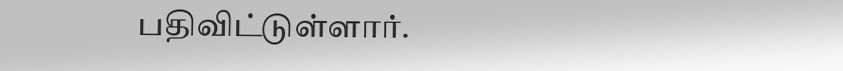பதிவிட்டுள்ளார்.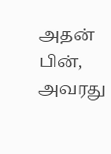அதன் பின், அவரது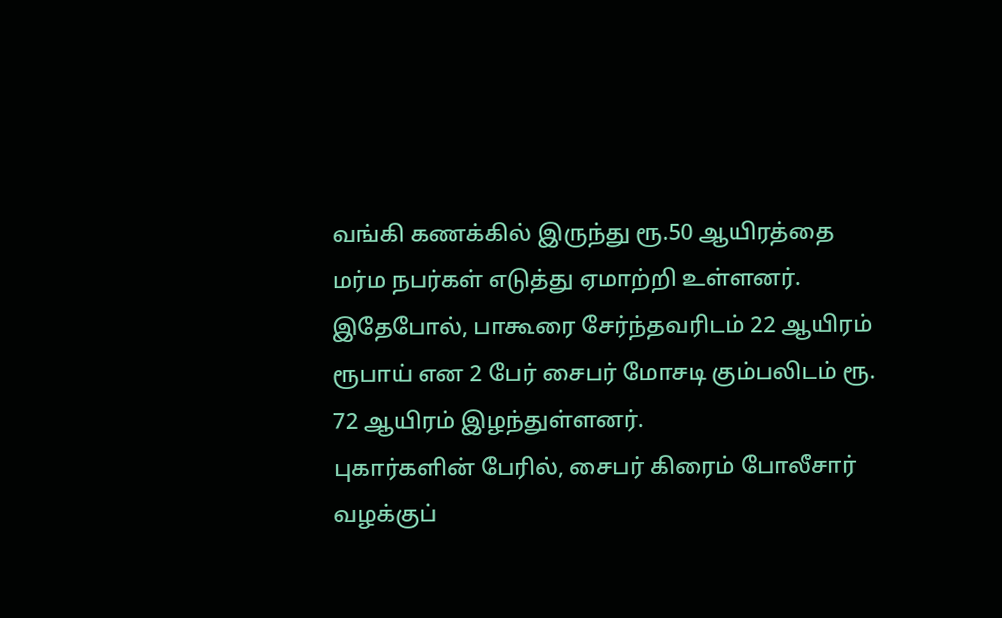வங்கி கணக்கில் இருந்து ரூ.50 ஆயிரத்தை மர்ம நபர்கள் எடுத்து ஏமாற்றி உள்ளனர்.
இதேபோல், பாகூரை சேர்ந்தவரிடம் 22 ஆயிரம் ரூபாய் என 2 பேர் சைபர் மோசடி கும்பலிடம் ரூ. 72 ஆயிரம் இழந்துள்ளனர்.
புகார்களின் பேரில், சைபர் கிரைம் போலீசார் வழக்குப்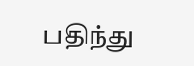பதிந்து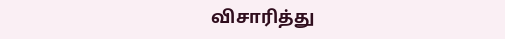விசாரித்து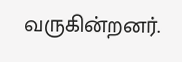வருகின்றனர்.